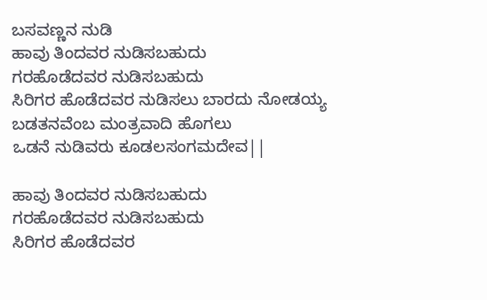ಬಸವಣ್ಣನ ನುಡಿ
ಹಾವು ತಿಂದವರ ನುಡಿಸಬಹುದು
ಗರಹೊಡೆದವರ ನುಡಿಸಬಹುದು
ಸಿರಿಗರ ಹೊಡೆದವರ ನುಡಿಸಲು ಬಾರದು ನೋಡಯ್ಯ
ಬಡತನವೆಂಬ ಮಂತ್ರವಾದಿ ಹೊಗಲು
ಒಡನೆ ನುಡಿವರು ಕೂಡಲಸಂಗಮದೇವ||

ಹಾವು ತಿಂದವರ ನುಡಿಸಬಹುದು
ಗರಹೊಡೆದವರ ನುಡಿಸಬಹುದು
ಸಿರಿಗರ ಹೊಡೆದವರ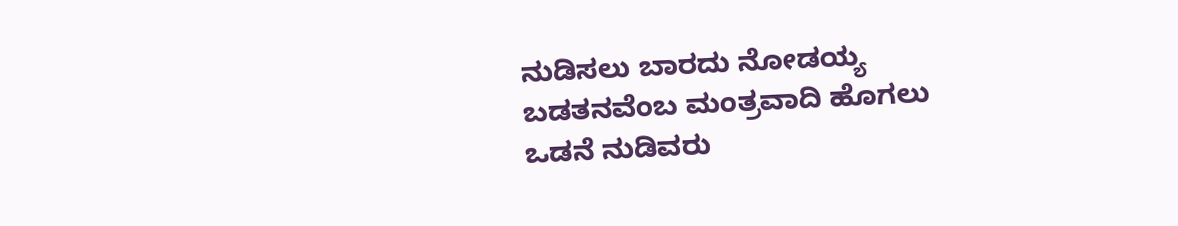ನುಡಿಸಲು ಬಾರದು ನೋಡಯ್ಯ
ಬಡತನವೆಂಬ ಮಂತ್ರವಾದಿ ಹೊಗಲು
ಒಡನೆ ನುಡಿವರು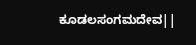ಕೂಡಲಸಂಗಮದೇವ||